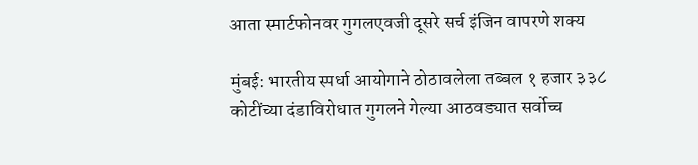आता स्मार्टफोनवर गुगलएवजी दूसरे सर्च इंजिन वापरणे शक्य

मुंबई: भारतीय स्पर्धा आयोगाने ठोठावलेला तब्बल १ हजार ३३८ कोटींच्या दंडाविरोधात गुगलने गेल्या आठवड्यात सर्वोच्च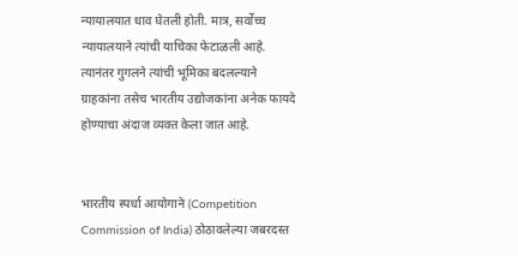न्यायालयात धाव घेतली होती. मात्र, सर्वोच्च न्यायालयाने त्यांची याचिका फेटाळली आहे. त्यानंतर गुगलने त्यांची भूमिका बदलल्याने ग्राहकांना तसेच भारतीय उद्योजकांना अनेक फायदे होण्याचा अंदाज व्यक्त केला जात आहे.


भारतीय स्पर्धा आयोगाने (Competition Commission of India) ठोठावलेल्या जबरदस्त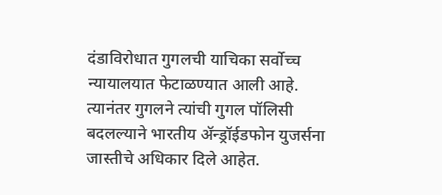दंडाविरोधात गुगलची याचिका सर्वोच्च न्यायालयात फेटाळण्यात आली आहे. त्यानंतर गुगलने त्यांची गुगल पॉलिसी बदलल्याने भारतीय ॲन्ड्रॉईडफोन युजर्सना जास्तीचे अधिकार दिले आहेत.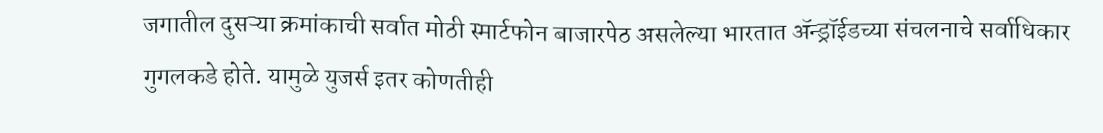जगातील दुसऱ्या क्रमांकाची सर्वात मोठी स्मार्टफोन बाजारपेठ असलेल्या भारतात ॲन्ड्रॉईडच्या संचलनाचे सर्वाधिकार गुगलकडे होते. यामुळे युजर्स इतर कोणतीही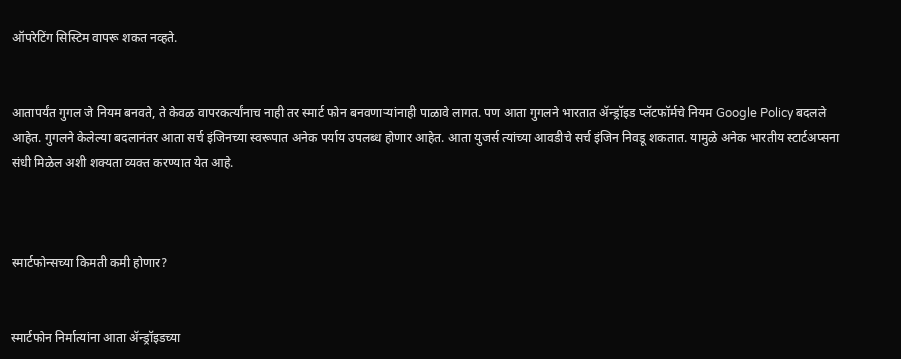ऑपरेटिंग सिस्टिम वापरू शकत नव्हते.


आतापर्यंत गुगल जे नियम बनवते, ते केवळ वापरकर्त्यांनाच नाही तर स्मार्ट फोन बनवणाऱ्यांनाही पाळावे लागत. पण आता गुगलने भारतात ॲन्ड्रॉइड प्लॅटफॉर्मचे नियम Google Policy बदलले आहेत. गुगलने केलेल्या बदलानंतर आता सर्च इंजिनच्या स्वरूपात अनेक पर्याय उपलब्ध होणार आहेत. आता युजर्स त्यांच्या आवडीचे सर्च इंजिन निवडू शकतात. यामुळे अनेक भारतीय स्टार्टअप्सना संधी मिळेल अशी शक्यता व्यक्त करण्यात येत आहे.



स्मार्टफोन्सच्या किमती कमी होणार?


स्मार्टफोन निर्मात्यांना आता ॲन्ड्रॉइडच्या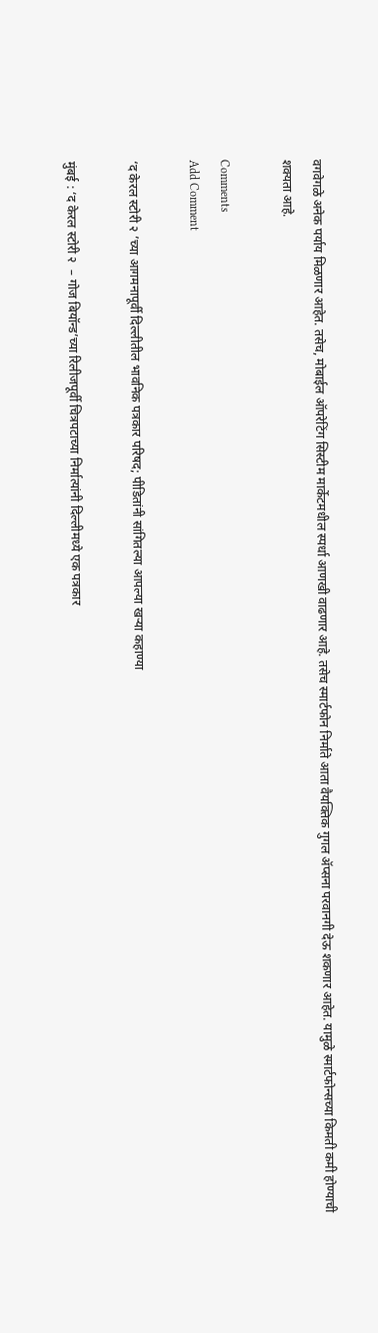वगवेगळे अनेक पर्याय मिळणार आहेत. तसेच, मोबाईल ऑपरेटिंग सिस्टीम मार्केटमधील स्पर्धा आणखी वाढणार आहे. तसेच स्मार्टफोन निर्माते आता वैयक्तिक गुगल ॲप्सना परवानगी देऊ शकणार आहेत. यामुळे स्मार्टफोन्सच्या किमती कमी होण्याची शक्यता आहे.

Comments
Add Comment

‘द केरल स्टोरी २ ’च्या आगमनापूर्वी दिल्लीतील भावनिक पत्रकार परिषद; पीडितांनी सांगितल्या आपल्या खऱ्या कहाण्या

मुंबई : ‘द केरल स्टोरी २  – गोज बियॉन्ड’च्या रिलीजपूर्वी चित्रपटाच्या निर्मात्यांनी दिल्लीमध्ये एक पत्रकार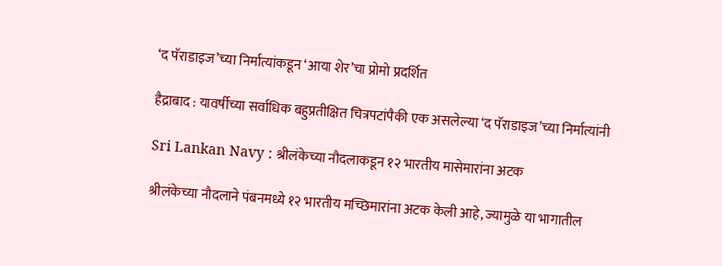‘द पॅराडाइज’च्या निर्मात्यांकडून ‘आया शेर’चा प्रोमो प्रदर्शित

हैद्राबाद : यावर्षीच्या सर्वाधिक बहुप्रतीक्षित चित्रपटांपैकी एक असलेल्या ‘द पॅराडाइज’च्या निर्मात्यांनी

Sri Lankan Navy : श्रीलंकेच्या नौदलाकडून १२ भारतीय मासेमारांना अटक

श्रीलंकेच्या नौदलाने पंबनमध्ये १२ भारतीय मच्छिमारांना अटक केली आहे, ज्यामुळे या भागातील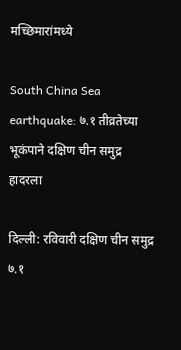मच्छिमारांमध्ये

South China Sea earthquake: ७.१ तीव्रतेच्या भूकंपाने दक्षिण चीन समुद्र हादरला

दिल्ली: रविवारी दक्षिण चीन समुद्र ७.१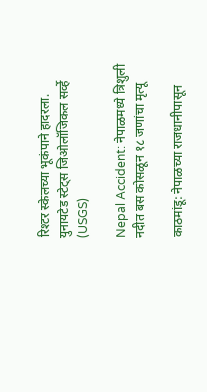रिश्टर स्केलच्या भूकंपाने हादरला. युनायटेड स्टेट्स जिओलॉजिकल सर्व्हे (USGS)

Nepal Accident: नेपाळमध्ये त्रिशुली नदीत बस कोसळून १८ जणांचा मृत्यू

काठमांडू: नेपाळच्या राजधानीपासून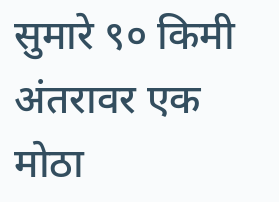सुमारे ९० किमी अंतरावर एक मोठा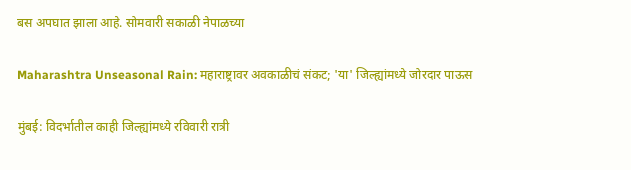बस अपघात झाला आहे. सोमवारी सकाळी नेपाळच्या

Maharashtra Unseasonal Rain: महाराष्ट्रावर अवकाळीचं संकट; 'या' जिल्ह्यांमध्ये जोरदार पाऊस

मुंबई: विदर्भातील काही जिल्ह्यांमध्ये रविवारी रात्री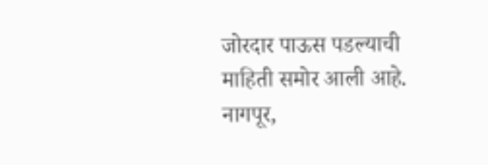जोरदार पाऊस पडल्याची माहिती समोर आली आहे. नागपूर,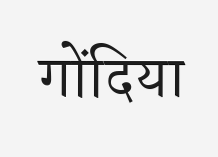गोंदिया